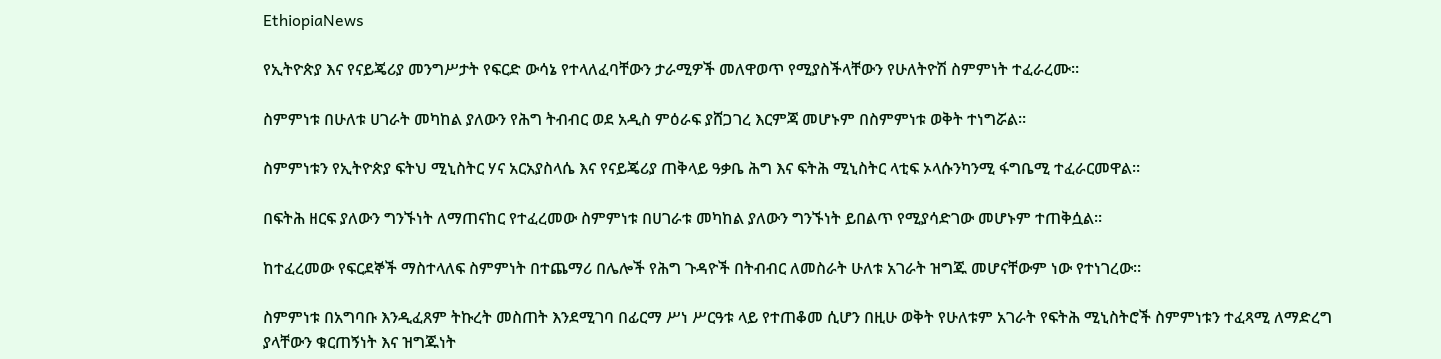EthiopiaNews

የኢትዮጵያ እና የናይጄሪያ መንግሥታት የፍርድ ውሳኔ የተላለፈባቸውን ታራሚዎች መለዋወጥ የሚያስችላቸውን የሁለትዮሽ ስምምነት ተፈራረሙ።

ስምምነቱ በሁለቱ ሀገራት መካከል ያለውን የሕግ ትብብር ወደ አዲስ ምዕራፍ ያሸጋገረ እርምጃ መሆኑም በስምምነቱ ወቅት ተነግሯል፡፡

ስምምነቱን የኢትዮጵያ ፍትህ ሚኒስትር ሃና አርአያስላሴ እና የናይጄሪያ ጠቅላይ ዓቃቤ ሕግ እና ፍትሕ ሚኒስትር ላቲፍ ኦላሱንካንሚ ፋግቤሚ ተፈራርመዋል፡፡

በፍትሕ ዘርፍ ያለውን ግንኙነት ለማጠናከር የተፈረመው ስምምነቱ በሀገራቱ መካከል ያለውን ግንኙነት ይበልጥ የሚያሳድገው መሆኑም ተጠቅሷል፡፡

ከተፈረመው የፍርደኞች ማስተላለፍ ስምምነት በተጨማሪ በሌሎች የሕግ ጉዳዮች በትብብር ለመስራት ሁለቱ አገራት ዝግጁ መሆናቸውም ነው የተነገረው፡፡

ስምምነቱ በአግባቡ እንዲፈጸም ትኩረት መስጠት እንደሚገባ በፊርማ ሥነ ሥርዓቱ ላይ የተጠቆመ ሲሆን በዚሁ ወቅት የሁለቱም አገራት የፍትሕ ሚኒስትሮች ስምምነቱን ተፈጻሚ ለማድረግ ያላቸውን ቁርጠኝነት እና ዝግጁነት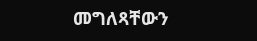መግለጻቸውን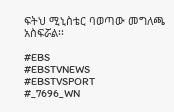ፍትህ ሚኒስቴር ባወጣው መግለጫ አስፍሯል፡፡

#EBS
#EBSTVNEWS
#EBSTVSPORT
#_7696_WN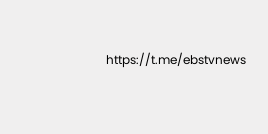https://t.me/ebstvnews